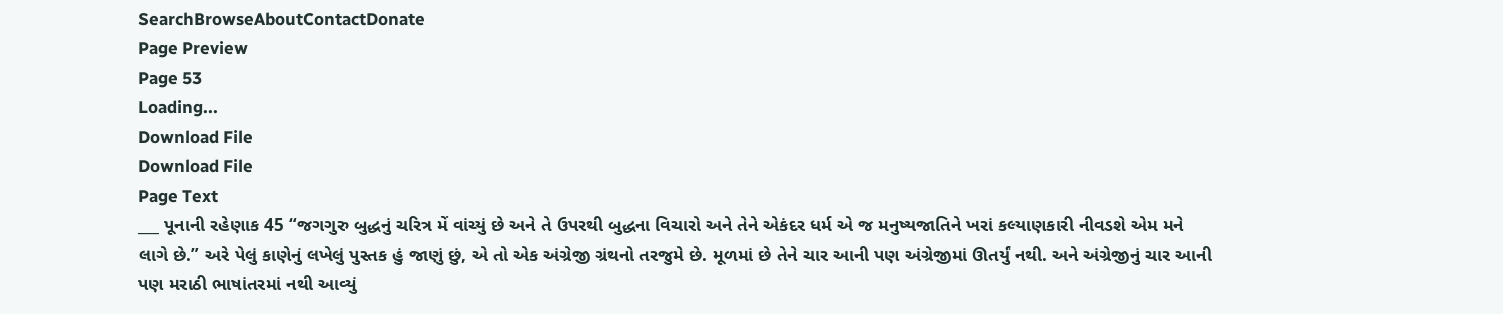SearchBrowseAboutContactDonate
Page Preview
Page 53
Loading...
Download File
Download File
Page Text
___ પૂનાની રહેણાક 45 “જગગુરુ બુદ્ધનું ચરિત્ર મેં વાંચ્યું છે અને તે ઉપરથી બુદ્ધના વિચારો અને તેને એકંદર ધર્મ એ જ મનુષ્યજાતિને ખરાં કલ્યાણકારી નીવડશે એમ મને લાગે છે.” અરે પેલું કાણેનું લખેલું પુસ્તક હું જાણું છું, એ તો એક અંગ્રેજી ગ્રંથનો તરજુમે છે. મૂળમાં છે તેને ચાર આની પણ અંગ્રેજીમાં ઊતર્યું નથી. અને અંગ્રેજીનું ચાર આની પણ મરાઠી ભાષાંતરમાં નથી આવ્યું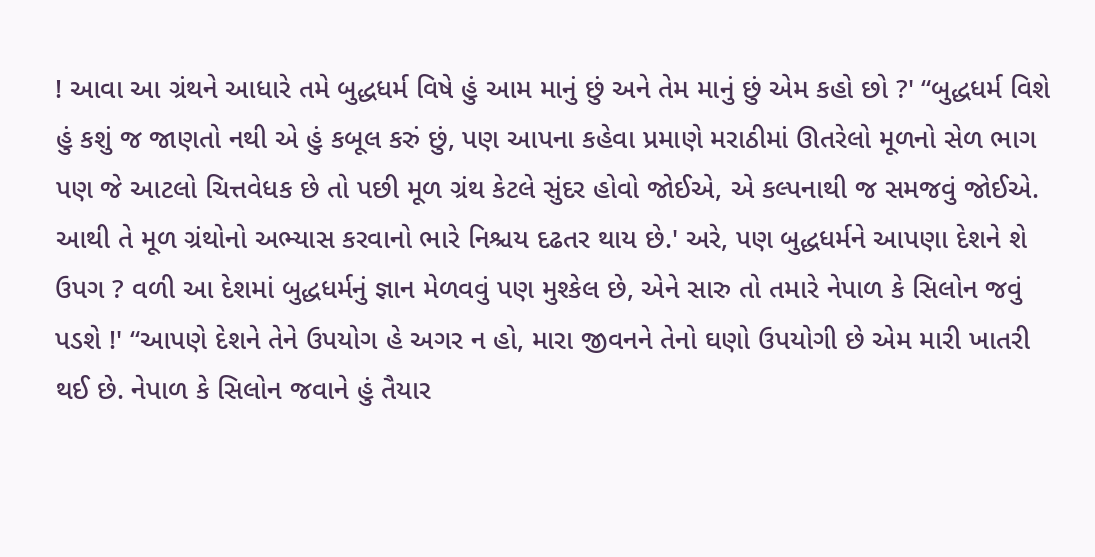! આવા આ ગ્રંથને આધારે તમે બુદ્ધધર્મ વિષે હું આમ માનું છું અને તેમ માનું છું એમ કહો છો ?' “બુદ્ધધર્મ વિશે હું કશું જ જાણતો નથી એ હું કબૂલ કરું છું, પણ આપના કહેવા પ્રમાણે મરાઠીમાં ઊતરેલો મૂળનો સેળ ભાગ પણ જે આટલો ચિત્તવેધક છે તો પછી મૂળ ગ્રંથ કેટલે સુંદર હોવો જોઈએ, એ કલ્પનાથી જ સમજવું જોઈએ. આથી તે મૂળ ગ્રંથોનો અભ્યાસ કરવાનો ભારે નિશ્ચય દઢતર થાય છે.' અરે, પણ બુદ્ધધર્મને આપણા દેશને શે ઉપગ ? વળી આ દેશમાં બુદ્ધધર્મનું જ્ઞાન મેળવવું પણ મુશ્કેલ છે, એને સારુ તો તમારે નેપાળ કે સિલોન જવું પડશે !' “આપણે દેશને તેને ઉપયોગ હે અગર ન હો, મારા જીવનને તેનો ઘણો ઉપયોગી છે એમ મારી ખાતરી થઈ છે. નેપાળ કે સિલોન જવાને હું તૈયાર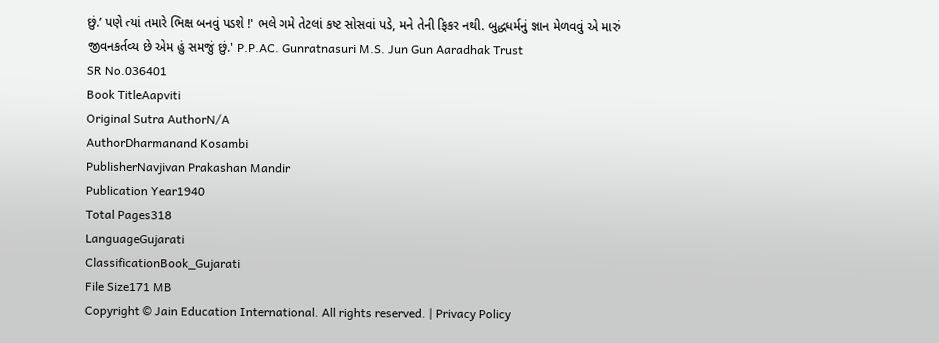છું.’ પણે ત્યાં તમારે ભિક્ષ બનવું પડશે !' ભલે ગમે તેટલાં કષ્ટ સોસવાં પડે, મને તેની ફિકર નથી. બુદ્ધધર્મનું જ્ઞાન મેળવવું એ મારું જીવનકર્તવ્ય છે એમ હું સમજું છું.' P.P.AC. Gunratnasuri M.S. Jun Gun Aaradhak Trust
SR No.036401
Book TitleAapviti
Original Sutra AuthorN/A
AuthorDharmanand Kosambi
PublisherNavjivan Prakashan Mandir
Publication Year1940
Total Pages318
LanguageGujarati
ClassificationBook_Gujarati
File Size171 MB
Copyright © Jain Education International. All rights reserved. | Privacy Policy